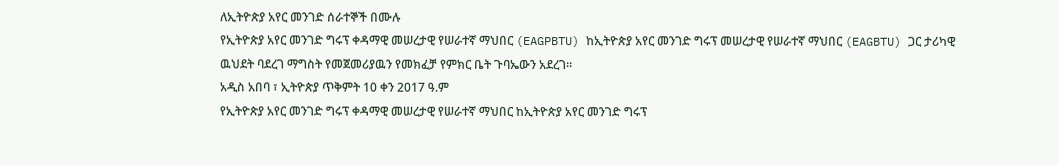ለኢትዮጵያ አየር መንገድ ሰራተኞች በሙሉ
የኢትዮጵያ አየር መንገድ ግሩፕ ቀዳማዊ መሠረታዊ የሠራተኛ ማህበር (EAGPBTU) ከኢትዮጵያ አየር መንገድ ግሩፕ መሠረታዊ የሠራተኛ ማህበር (EAGBTU) ጋር ታሪካዊ ዉህደት ባደረገ ማግስት የመጀመሪያዉን የመክፈቻ የምክር ቤት ጉባኤውን አደረገ።
አዲስ አበባ ፣ ኢትዮጵያ ጥቅምት 10 ቀን 2017 ዓ.ም
የኢትዮጵያ አየር መንገድ ግሩፕ ቀዳማዊ መሠረታዊ የሠራተኛ ማህበር ከኢትዮጵያ አየር መንገድ ግሩፕ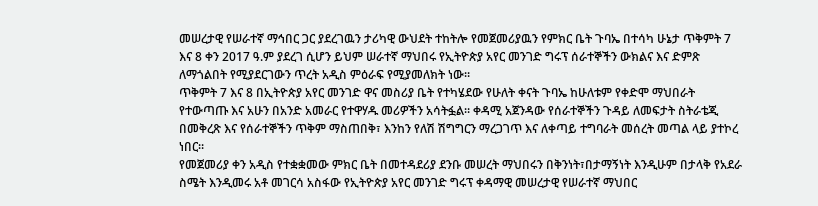መሠረታዊ የሠራተኛ ማኅበር ጋር ያደረገዉን ታሪካዊ ውህደት ተከትሎ የመጀመሪያዉን የምክር ቤት ጉባኤ በተሳካ ሁኔታ ጥቅምት 7 እና 8 ቀን 2017 ዓ.ም ያደረገ ሲሆን ይህም ሠራተኛ ማህበሩ የኢትዮጵያ አየር መንገድ ግሩፕ ሰራተኞችን ውክልና እና ድምጽ ለማጎልበት የሚያደርገውን ጥረት አዲስ ምዕራፍ የሚያመለክት ነው።
ጥቅምት 7 እና 8 በኢትዮጵያ አየር መንገድ ዋና መስሪያ ቤት የተካሄደው የሁለት ቀናት ጉባኤ ከሁለቱም የቀድሞ ማህበራት የተውጣጡ እና አሁን በአንድ አመራር የተዋሃዱ መሪዎችን አሳትፏል። ቀዳሚ አጀንዳው የሰራተኞችን ጉዳይ ለመፍታት ስትራቴጂ በመቅረጽ እና የሰራተኞችን ጥቅም ማስጠበቅ፣ እንከን የለሽ ሽግግርን ማረጋገጥ እና ለቀጣይ ተግባራት መሰረት መጣል ላይ ያተኮረ ነበር።
የመጀመሪያ ቀን አዲስ የተቋቋመው ምክር ቤት በመተዳደሪያ ደንቡ መሠረት ማህበሩን በቅንነት፣በታማኝነት እንዲሁም በታላቅ የአደራ ስሜት እንዲመሩ አቶ መገርሳ አስፋው የኢትዮጵያ አየር መንገድ ግሩፕ ቀዳማዊ መሠረታዊ የሠራተኛ ማህበር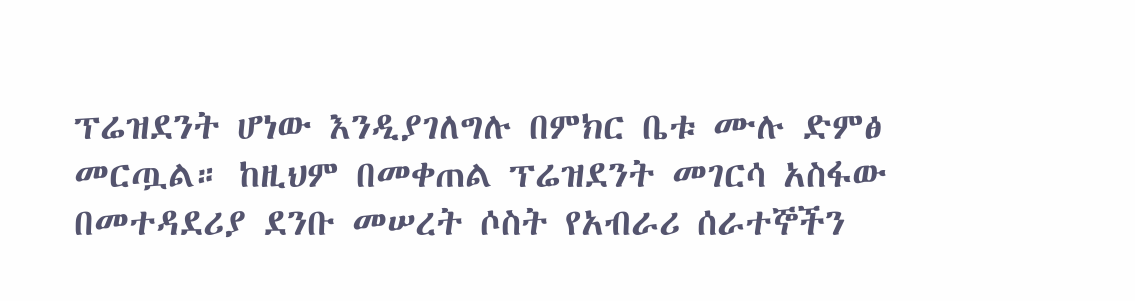ፕሬዝደንት ሆነው እንዲያገለግሉ በምክር ቤቱ ሙሉ ድምፅ መርጧል። ከዚህም በመቀጠል ፕሬዝደንት መገርሳ አስፋው በመተዳደሪያ ደንቡ መሠረት ሶስት የአብራሪ ሰራተኞችን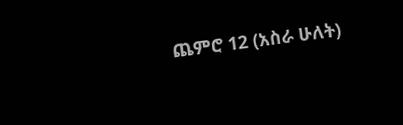ጨምሮ 12 (አስራ ሁለት)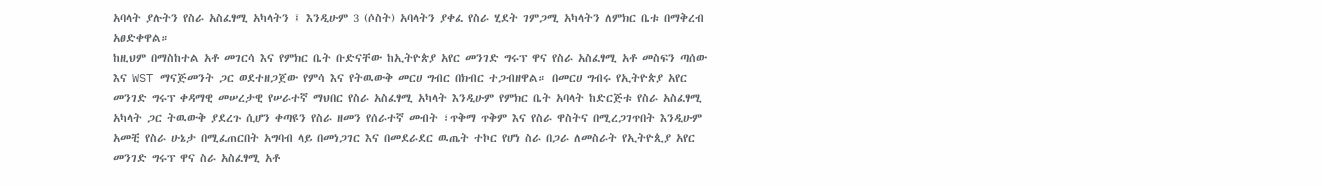አባላት ያሉትን የስራ አስፈፃሚ አካላትን ፤ እንዲሁም 3 (ሶስት) አባላትን ያቀፈ የስራ ሂደት ገምጋሚ አካላትን ለምክር ቤቱ በማቅረብ አፀድቀዋል።
ከዚህም በማስከተል አቶ መገርሳ እና የምክር ቤት ቡድናቸው ከኢትዮጵያ አየር መንገድ ግሩፕ ዋና የስራ አስፈፃሚ አቶ መስፍን ጣሰው እና WST ማናጅመንት ጋር ወደተዘጋጀው የምሳ እና የትዉውቅ መርሀ ግብር በክብር ተጋብዘዋል። በመርሀ ግብሩ የኢትዮጵያ አየር መንገድ ግሩፕ ቀዳማዊ መሠረታዊ የሠራተኛ ማህበር የስራ አስፈፃሚ አካላት እንዲሁም የምክር ቤት አባላት ከድርጅቱ የስራ አስፈፃሚ አካላት ጋር ትዉውቅ ያደረጉ ሲሆን ቀጣዩን የስራ ዘመን የሰራተኛ መብት ፣ጥቅማ ጥቅም እና የስራ ዋስትና በሚረጋገጥበት እንዲሁም አመቺ የስራ ሁኔታ በሚፈጠርበት አግባብ ላይ በመነጋገር እና በመደራደር ዉጤት ተኮር የሆነ ስራ በጋራ ለመስራት የኢትዮጲያ አየር መንገድ ግሩፕ ዋና ስራ አስፈፃሚ አቶ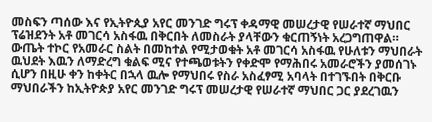መስፍን ጣሰው እና የኢትዮጲያ አየር መንገድ ግሩፕ ቀዳማዊ መሠረታዊ የሠራተኛ ማህበር ፕሬዝደንት አቶ መገርሳ አስፋዉ በቅርበት ለመስራት ያላቸውን ቁርጠኝነት አረጋግጠዋል።
ውጤት ተኮር የአመራር ስልት በመከተል የሚታወቁት አቶ መገርሳ አስፋዉ የሁለቱን ማህበራት ዉህደት እዉን ለማድረግ ቁልፍ ሚና የተጫወቱትን የቀድሞ የማሕበሩ አመራሮችን ያመሰገኑ ሲሆን በዚሁ ቀን ከቀትር በኋላ ዉሎ የማህበሩ የስራ አስፈፃሚ አባላት በተገኙበት በቅርቡ ማህበራችን ከኢትዮጵያ አየር መንገድ ግሩፕ መሠረታዊ የሠራተኛ ማህበር ጋር ያደረገዉን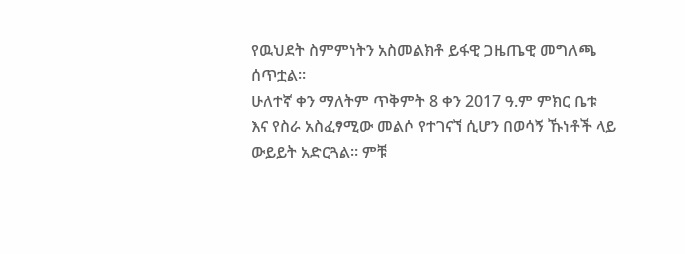የዉህደት ስምምነትን አስመልክቶ ይፋዊ ጋዜጤዊ መግለጫ ሰጥቷል።
ሁለተኛ ቀን ማለትም ጥቅምት 8 ቀን 2017 ዓ.ም ምክር ቤቱ እና የስራ አስፈፃሚው መልሶ የተገናኘ ሲሆን በወሳኝ ኹነቶች ላይ ውይይት አድርጓል። ምቹ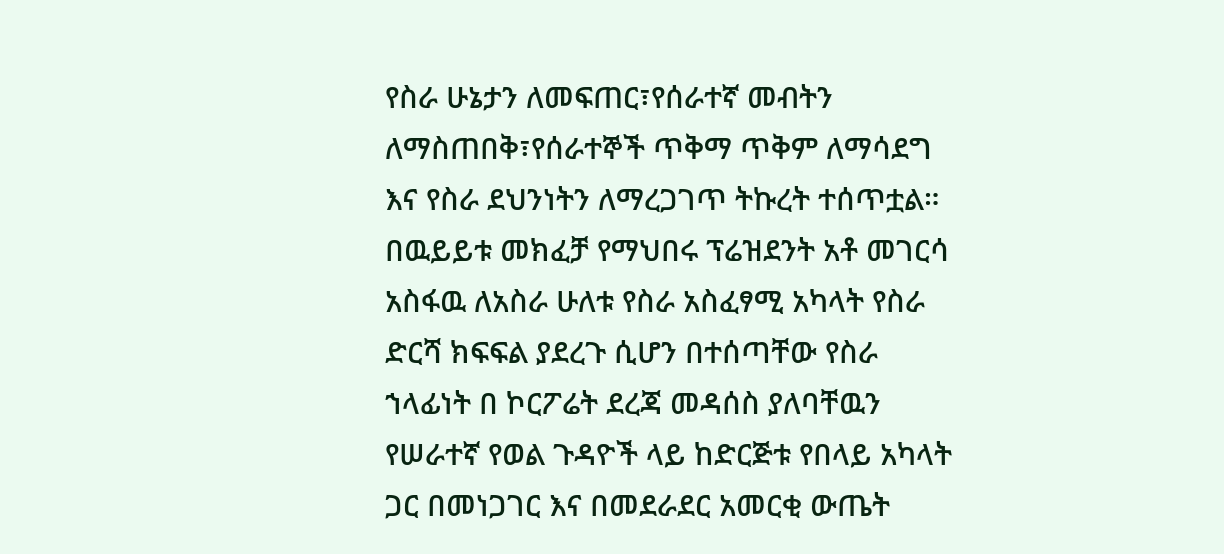የስራ ሁኔታን ለመፍጠር፣የሰራተኛ መብትን ለማስጠበቅ፣የሰራተኞች ጥቅማ ጥቅም ለማሳደግ እና የስራ ደህንነትን ለማረጋገጥ ትኩረት ተሰጥቷል። በዉይይቱ መክፈቻ የማህበሩ ፕሬዝደንት አቶ መገርሳ አስፋዉ ለአስራ ሁለቱ የስራ አስፈፃሚ አካላት የስራ ድርሻ ክፍፍል ያደረጉ ሲሆን በተሰጣቸው የስራ ኀላፊነት በ ኮርፖሬት ደረጃ መዳሰስ ያለባቸዉን የሠራተኛ የወል ጉዳዮች ላይ ከድርጅቱ የበላይ አካላት ጋር በመነጋገር እና በመደራደር አመርቂ ውጤት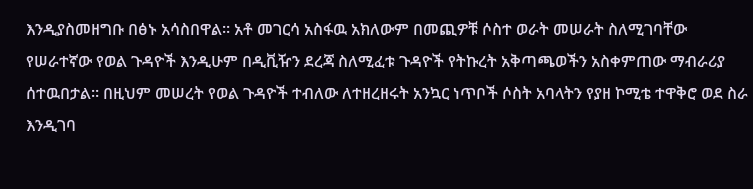እንዲያስመዘግቡ በፅኑ አሳስበዋል። አቶ መገርሳ አስፋዉ አክለውም በመጪዎቹ ሶስተ ወራት መሠራት ስለሚገባቸው የሠራተኛው የወል ጉዳዮች እንዲሁም በዲቪዥን ደረጃ ስለሚፈቱ ጉዳዮች የትኩረት አቅጣጫወችን አስቀምጠው ማብራሪያ ሰተዉበታል። በዚህም መሠረት የወል ጉዳዮች ተብለው ለተዘረዘሩት አንኳር ነጥቦች ሶስት አባላትን የያዘ ኮሚቴ ተዋቅሮ ወደ ስራ እንዲገባ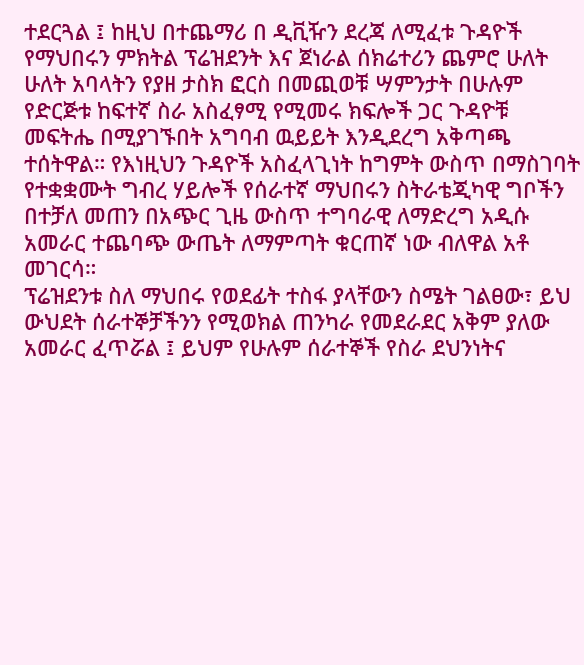ተደርጓል ፤ ከዚህ በተጨማሪ በ ዲቪዥን ደረጃ ለሚፈቱ ጉዳዮች የማህበሩን ምክትል ፕሬዝደንት እና ጀነራል ሰክሬተሪን ጨምሮ ሁለት ሁለት አባላትን የያዘ ታስክ ፎርስ በመጪወቹ ሣምንታት በሁሉም የድርጅቱ ከፍተኛ ስራ አስፈፃሚ የሚመሩ ክፍሎች ጋር ጉዳዮቹ መፍትሔ በሚያገኙበት አግባብ ዉይይት እንዲደረግ አቅጣጫ ተሰትዋል። የእነዚህን ጉዳዮች አስፈላጊነት ከግምት ውስጥ በማስገባት የተቋቋሙት ግብረ ሃይሎች የሰራተኛ ማህበሩን ስትራቴጂካዊ ግቦችን በተቻለ መጠን በአጭር ጊዜ ውስጥ ተግባራዊ ለማድረግ አዲሱ አመራር ተጨባጭ ውጤት ለማምጣት ቁርጠኛ ነው ብለዋል አቶ መገርሳ።
ፕሬዝደንቱ ስለ ማህበሩ የወደፊት ተስፋ ያላቸውን ስሜት ገልፀው፣ ይህ ውህደት ሰራተኞቻችንን የሚወክል ጠንካራ የመደራደር አቅም ያለው አመራር ፈጥሯል ፤ ይህም የሁሉም ሰራተኞች የስራ ደህንነትና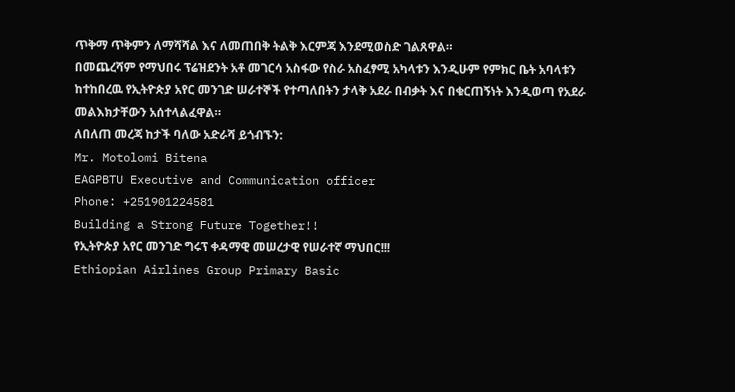ጥቅማ ጥቅምን ለማሻሻል እና ለመጠበቅ ትልቅ እርምጃ እንደሚወስድ ገልጸዋል።
በመጨረሻም የማህበሩ ፕሬዝደንት አቶ መገርሳ አስፋው የስራ አስፈፃሚ አካላቱን እንዲሁም የምክር ቤት አባላቱን ከተከበረዉ የኢትዮጵያ አየር መንገድ ሠራተኞች የተጣለበትን ታላቅ አደራ በብቃት እና በቁርጠኝነት እንዲወጣ የአደራ መልእክታቸውን አሰተላልፈዋል።
ለበለጠ መረጃ ከታች ባለው አድራሻ ይጎብኙን:
Mr. Motolomi Bitena
EAGPBTU Executive and Communication officer
Phone: +251901224581
Building a Strong Future Together!!
የኢትዮጵያ አየር መንገድ ግሩፕ ቀዳማዊ መሠረታዊ የሠራተኛ ማህበር!!!
Ethiopian Airlines Group Primary Basic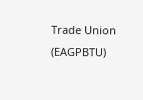Trade Union (EAGPBTU)